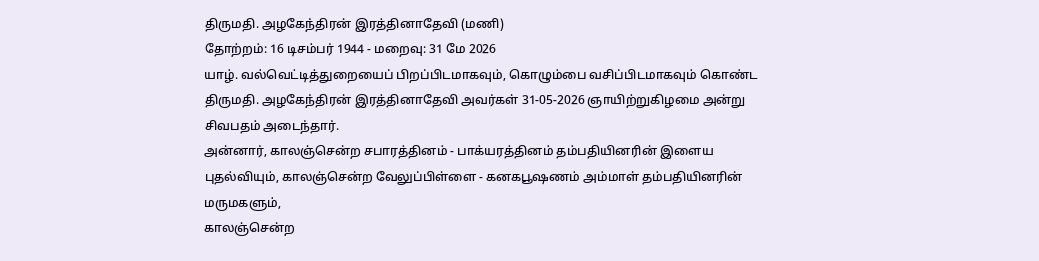திருமதி. அழகேந்திரன் இரத்தினாதேவி (மணி)
தோற்றம்: 16 டிசம்பர் 1944 - மறைவு: 31 மே 2026
யாழ். வல்வெட்டித்துறையைப் பிறப்பிடமாகவும், கொழும்பை வசிப்பிடமாகவும் கொண்ட திருமதி. அழகேந்திரன் இரத்தினாதேவி அவர்கள் 31-05-2026 ஞாயிற்றுகிழமை அன்று சிவபதம் அடைந்தார்.
அன்னார், காலஞ்சென்ற சபாரத்தினம் - பாக்யரத்தினம் தம்பதியினரின் இளைய புதல்வியும், காலஞ்சென்ற வேலுப்பிள்ளை - கனகபூஷணம் அம்மாள் தம்பதியினரின் மருமகளும்,
காலஞ்சென்ற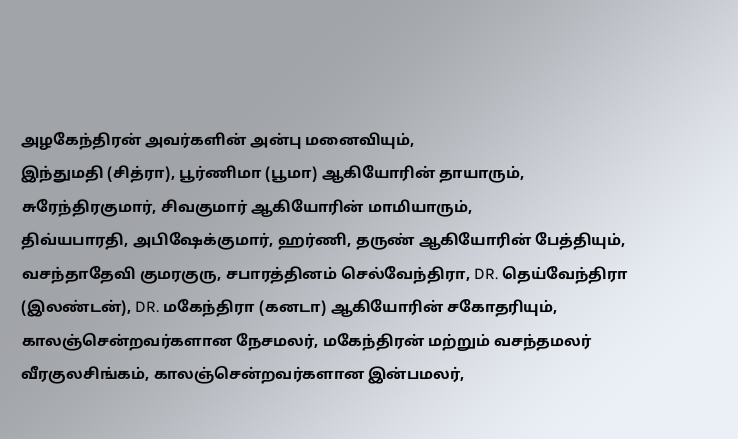அழகேந்திரன் அவர்களின் அன்பு மனைவியும்,
இந்துமதி (சித்ரா), பூர்ணிமா (பூமா) ஆகியோரின் தாயாரும்,
சுரேந்திரகுமார், சிவகுமார் ஆகியோரின் மாமியாரும்,
திவ்யபாரதி, அபிஷேக்குமார், ஹர்ணி, தருண் ஆகியோரின் பேத்தியும்,
வசந்தாதேவி குமரகுரு, சபாரத்தினம் செல்வேந்திரா, DR. தெய்வேந்திரா (இலண்டன்), DR. மகேந்திரா (கனடா) ஆகியோரின் சகோதரியும்,
காலஞ்சென்றவர்களான நேசமலர், மகேந்திரன் மற்றும் வசந்தமலர் வீரகுலசிங்கம், காலஞ்சென்றவர்களான இன்பமலர்,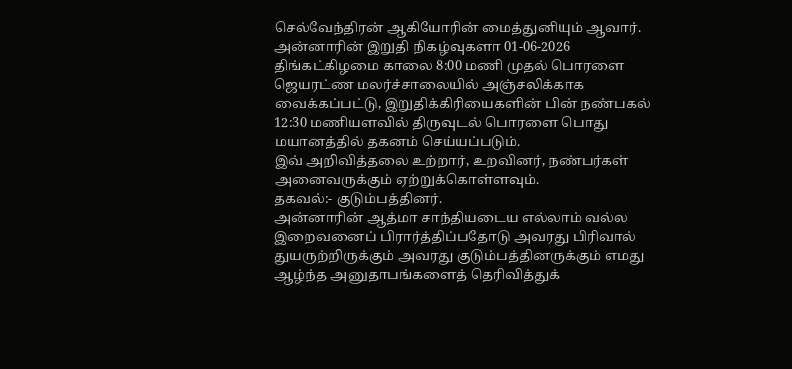செல்வேந்திரன் ஆகியோரின் மைத்துனியும் ஆவார்.
அன்னாரின் இறுதி நிகழ்வுகளா 01-06-2026 திங்கட்கிழமை காலை 8:00 மணி முதல் பொரளை ஜெயரட்ண மலர்ச்சாலையில் அஞ்சலிக்காக வைக்கப்பட்டு, இறுதிக்கிரியைகளின் பின் நண்பகல் 12:30 மணியளவில் திருவுடல் பொரளை பொது மயானத்தில் தகனம் செய்யப்படும்.
இவ் அறிவித்தலை உற்றார், உறவினர், நண்பர்கள் அனைவருக்கும் ஏற்றுக்கொள்ளவும்.
தகவல்:- குடும்பத்தினர்.
அன்னாரின் ஆத்மா சாந்தியடைய எல்லாம் வல்ல இறைவனைப் பிரார்த்திப்பதோடு அவரது பிரிவால் துயருற்றிருக்கும் அவரது குடும்பத்தினருக்கும் எமது ஆழ்ந்த அனுதாபங்களைத் தெரிவித்துக்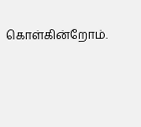கொள்கின்றோம்.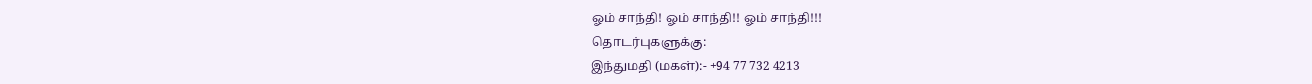ஓம் சாந்தி! ஓம் சாந்தி!! ஓம் சாந்தி!!!
தொடர்புகளுக்கு:
இந்துமதி (மகள்):- +94 77 732 4213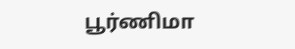பூர்ணிமா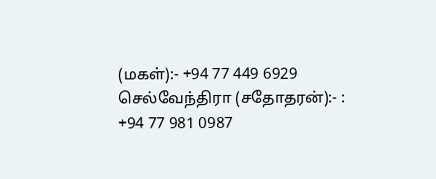(மகள்):- +94 77 449 6929
செல்வேந்திரா (சதோதரன்):- : +94 77 981 0987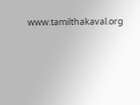www.tamilthakaval.org